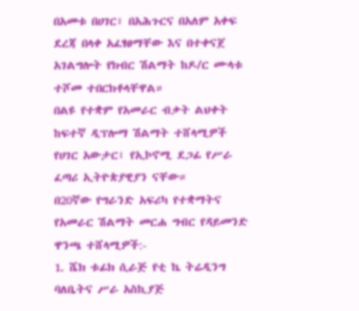በአመቱ በሀገር፣ በአሕጉርና በአለም አቀፍ ደረጃ በላቀ አፈፃፀማቸው እና በተቀናጀ አገልግሎት የክብር ሽልማት ከዶ/ር ሙላቱ ተሾመ ተበርክቶላቸዋል።
በልዩ የተቋም የአመራር ብቃት ልህቀት ከፍተኛ ዲፕሎማ ሽልማት ተሸላሚዎች የሀገር አውታር፣ የኢኮኖሚ ደጋፊ የሥራ ፈጣሪ ኢትዮጵያዊያን ናቸው።
በ20ኛው የግራንድ አፍሪካ የተቋማትና የአመራር ሽልማት መርሐ ግብር የዳይመንድ ዋንጫ ተሸላሚዎች:-
1. ሼክ ቱፊክ ሲራጅ የቲ ኬ ትሬዲንግ ባለቤትና ሥራ አስኪያጅ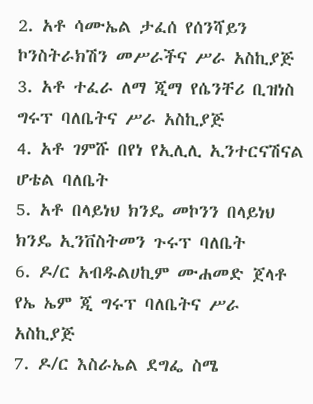2. አቶ ሳሙኤል ታፈሰ የሰንሻይን ኮንስትራክሽን መሥራችና ሥራ አስኪያጅ
3. አቶ ተፈራ ለማ ጂማ የሴንቸሪ ቢዝነስ ግሩፕ ባለቤትና ሥራ አስኪያጅ
4. አቶ ገምሹ በየነ የኢሊሊ ኢንተርናሽናል ሆቴል ባለቤት
5. አቶ በላይነህ ክንዴ መኮንን በላይነህ ክንዴ ኢንቨስትመን ጉሩፕ ባለቤት
6. ዶ/ር አብዱልሀኪም ሙሐመድ ጀላቶ የኤ ኤም ጂ ግሩፕ ባለቤትና ሥራ አስኪያጅ
7. ዶ/ር እስራኤል ደግፌ ስሜ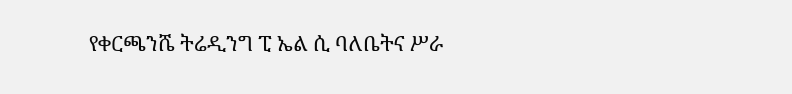የቀርጫንሼ ትሬዲንግ ፒ ኤል ሲ ባለቤትና ሥራ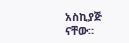አስኪያጅ ናቸው።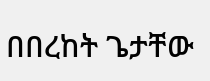በበረከት ጌታቸው